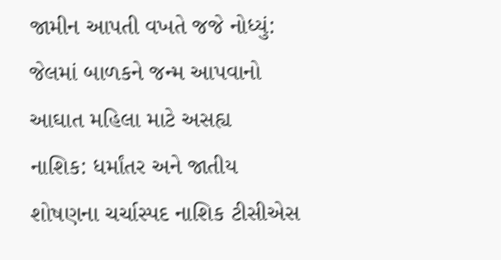જામીન આપતી વખતે જજે નોધ્યું: જેલમાં બાળકને જન્મ આપવાનો આઘાત મહિલા માટે અસહ્ય
નાશિક: ધર્માંતર અને જાતીય શોષણના ચર્ચાસ્પદ નાશિક ટીસીએસ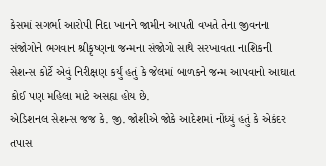કેસમાં સગર્ભા આરોપી નિદા ખાનને જામીન આપતી વખતે તેના જીવનના સંજોગોને ભગવાન શ્રીકૃષ્ણના જન્મના સંજોગો સાથે સરખાવતા નાશિકની સેશન્સ કોર્ટે એવું નિરીક્ષણ કર્યું હતું કે જેલમાં બાળકને જન્મ આપવાનો આઘાત કોઈ પણ મહિલા માટે અસહ્ય હોય છે.
એડિશનલ સેશન્સ જજ કે. જી. જોશીએ જોકે આદેશમાં નોંધ્યું હતું કે એકંદર તપાસ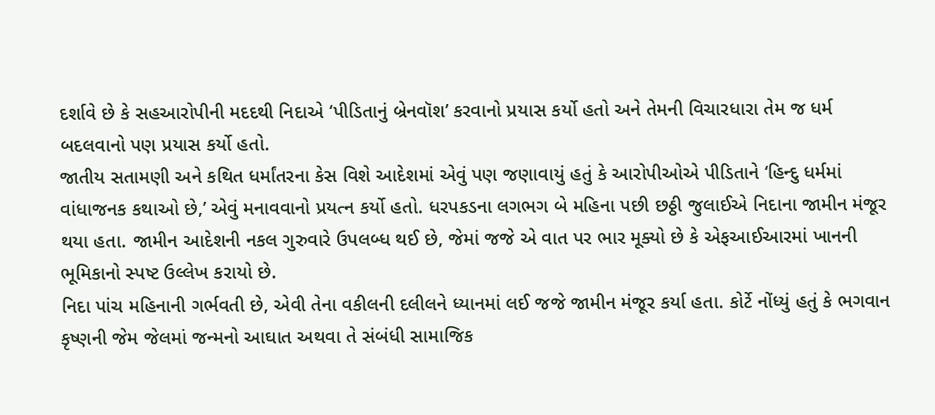દર્શાવે છે કે સહઆરોપીની મદદથી નિદાએ ‘પીડિતાનું બ્રેનવૉશ’ કરવાનો પ્રયાસ કર્યો હતો અને તેમની વિચારધારા તેમ જ ધર્મ બદલવાનો પણ પ્રયાસ કર્યો હતો.
જાતીય સતામણી અને કથિત ધર્માંતરના કેસ વિશે આદેશમાં એવું પણ જણાવાયું હતું કે આરોપીઓએ પીડિતાને ‘હિન્દુ ધર્મમાં વાંધાજનક કથાઓ છે,’ એવું મનાવવાનો પ્રયત્ન કર્યો હતો. ધરપકડના લગભગ બે મહિના પછી છઠ્ઠી જુલાઈએ નિદાના જામીન મંજૂર થયા હતા. જામીન આદેશની નકલ ગુરુવારે ઉપલબ્ધ થઈ છે, જેમાં જજે એ વાત પર ભાર મૂક્યો છે કે એફઆઈઆરમાં ખાનની ભૂમિકાનો સ્પષ્ટ ઉલ્લેખ કરાયો છે.
નિદા પાંચ મહિનાની ગર્ભવતી છે, એવી તેના વકીલની દલીલને ધ્યાનમાં લઈ જજે જામીન મંજૂર કર્યા હતા. કોર્ટે નોંધ્યું હતું કે ભગવાન કૃષ્ણની જેમ જેલમાં જન્મનો આઘાત અથવા તે સંબંધી સામાજિક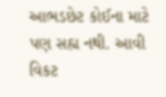આભડછેટ કોઈના માટે પણ સહ્ય નથી. આવી વિકટ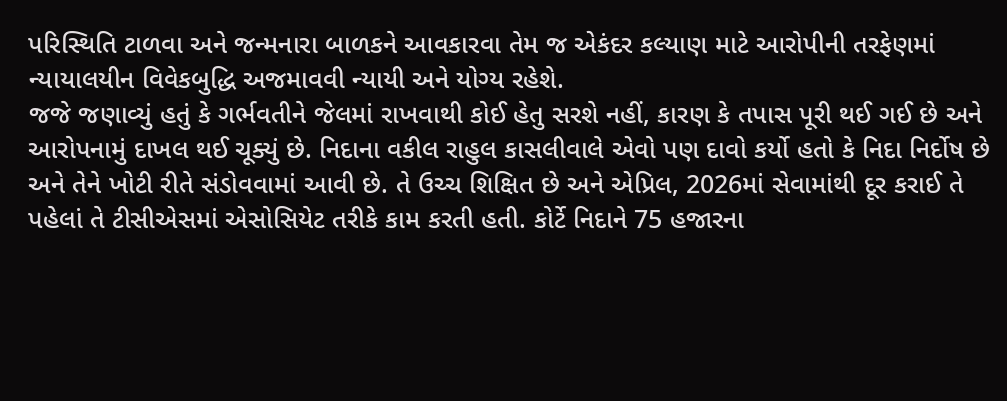પરિસ્થિતિ ટાળવા અને જન્મનારા બાળકને આવકારવા તેમ જ એકંદર કલ્યાણ માટે આરોપીની તરફેણમાં ન્યાયાલયીન વિવેકબુદ્ધિ અજમાવવી ન્યાયી અને યોગ્ય રહેશે.
જજે જણાવ્યું હતું કે ગર્ભવતીને જેલમાં રાખવાથી કોઈ હેતુ સરશે નહીં, કારણ કે તપાસ પૂરી થઈ ગઈ છે અને આરોપનામું દાખલ થઈ ચૂક્યું છે. નિદાના વકીલ રાહુલ કાસલીવાલે એવો પણ દાવો કર્યો હતો કે નિદા નિર્દોષ છે અને તેને ખોટી રીતે સંડોવવામાં આવી છે. તે ઉચ્ચ શિક્ષિત છે અને એપ્રિલ, 2026માં સેવામાંથી દૂર કરાઈ તે પહેલાં તે ટીસીએસમાં એસોસિયેટ તરીકે કામ કરતી હતી. કોર્ટે નિદાને 75 હજારના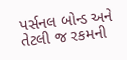પર્સનલ બોન્ડ અને તેટલી જ રકમની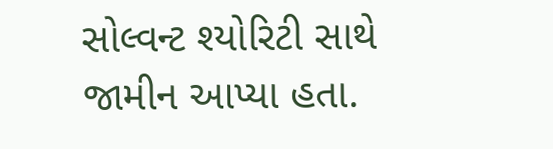સોલ્વન્ટ શ્યોરિટી સાથે જામીન આપ્યા હતા.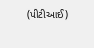(પીટીઆઈ)